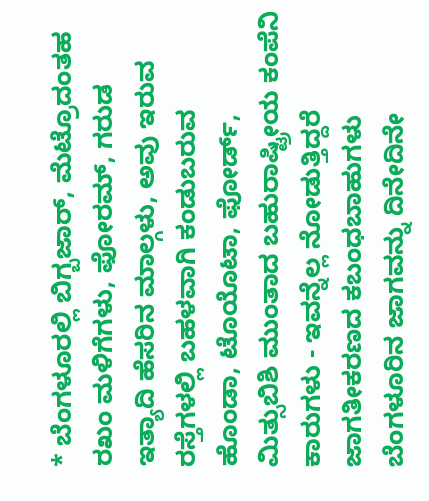* ಬೆಂಗಳೂರಲ್ಲಿ ಬಿಗ್ಬಜಾರ್, ಮೆಟ್ರೊದಂತಹ ರಖಂ ಮಳಿಗೆಗಳು, ಫೋರಮ್, ಗರುಡ ಇತ್ಯಾದಿ ಹೆಸರಿನ ಮಾಲ್ಗಳು, ಅವು ಇರುವ ರಸ್ತೆಗಳಲ್ಲಿ ಬಹಳವಾಗಿ ಕಂಡುಬರುವ ಹೊಂಡಾ, ಟೊಯೊಟಾ, ಫೋರ್ಡ್, ಮಿತ್ಸುಬಿಶಿ ಮುಂತಾದ ಬಹುರಾಷ್ಟ್ರೀಯ ಕಂಪೆನಿ ಕಾರುಗಳು - ಇವನ್ನೆಲ್ಲ ನೋಡುತ್ತಿದ್ದರೆ ಜಾಗತೀಕರಣದ ಕಬಂಧಬಾಹುಗಳು ಬೆಂಗಳೂರಿನ ಜಾಗವನ್ನು ದಿನೇದಿನೇ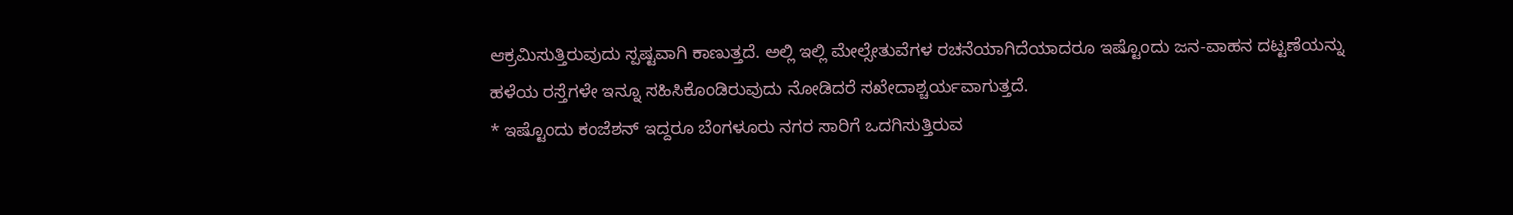ಆಕ್ರಮಿಸುತ್ತಿರುವುದು ಸ್ಪಷ್ಟವಾಗಿ ಕಾಣುತ್ತದೆ. ಅಲ್ಲಿ ಇಲ್ಲಿ ಮೇಲ್ಸೇತುವೆಗಳ ರಚನೆಯಾಗಿದೆಯಾದರೂ ಇಷ್ಟೊಂದು ಜನ-ವಾಹನ ದಟ್ಟಣೆಯನ್ನು ಹಳೆಯ ರಸ್ತೆಗಳೇ ಇನ್ನೂ ಸಹಿಸಿಕೊಂಡಿರುವುದು ನೋಡಿದರೆ ಸಖೇದಾಶ್ಚರ್ಯವಾಗುತ್ತದೆ.
* ಇಷ್ಟೊಂದು ಕಂಜೆಶನ್ ಇದ್ದರೂ ಬೆಂಗಳೂರು ನಗರ ಸಾರಿಗೆ ಒದಗಿಸುತ್ತಿರುವ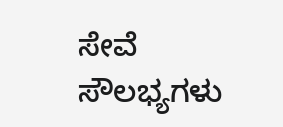ಸೇವೆ ಸೌಲಭ್ಯಗಳು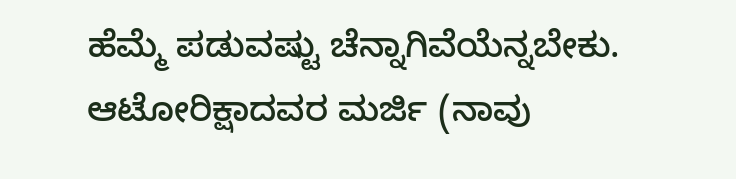ಹೆಮ್ಮೆ ಪಡುವಷ್ಟು ಚೆನ್ನಾಗಿವೆಯೆನ್ನಬೇಕು. ಆಟೋರಿಕ್ಷಾದವರ ಮರ್ಜಿ (ನಾವು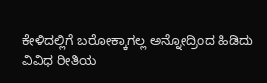ಕೇಳಿದಲ್ಲಿಗೆ ಬರೋಕ್ಕಾಗಲ್ಲ ಅನ್ನೋದ್ರಿಂದ ಹಿಡಿದು ವಿವಿಧ ರೀತಿಯ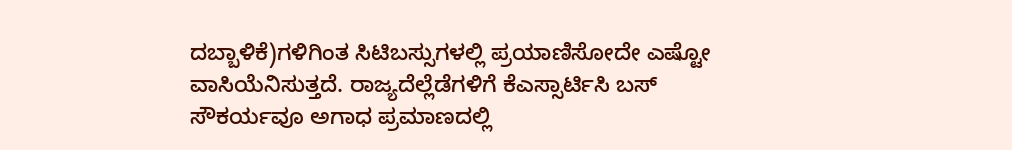ದಬ್ಬಾಳಿಕೆ)ಗಳಿಗಿಂತ ಸಿಟಿಬಸ್ಸುಗಳಲ್ಲಿ ಪ್ರಯಾಣಿಸೋದೇ ಎಷ್ಟೋ ವಾಸಿಯೆನಿಸುತ್ತದೆ. ರಾಜ್ಯದೆಲ್ಲೆಡೆಗಳಿಗೆ ಕೆಎಸ್ಸಾರ್ಟಿಸಿ ಬಸ್ ಸೌಕರ್ಯವೂ ಅಗಾಧ ಪ್ರಮಾಣದಲ್ಲಿ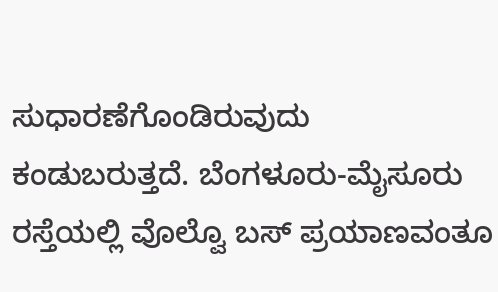ಸುಧಾರಣೆಗೊಂಡಿರುವುದು ಕಂಡುಬರುತ್ತದೆ. ಬೆಂಗಳೂರು-ಮೈಸೂರು ರಸ್ತೆಯಲ್ಲಿ ವೊಲ್ವೊ ಬಸ್ ಪ್ರಯಾಣವಂತೂ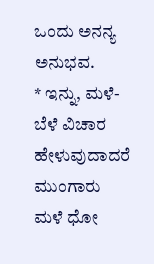ಒಂದು ಅನನ್ಯ ಅನುಭವ.
* ಇನ್ನು, ಮಳೆ-ಬೆಳೆ ವಿಚಾರ ಹೇಳುವುದಾದರೆ ಮುಂಗಾರು ಮಳೆ ಧೋ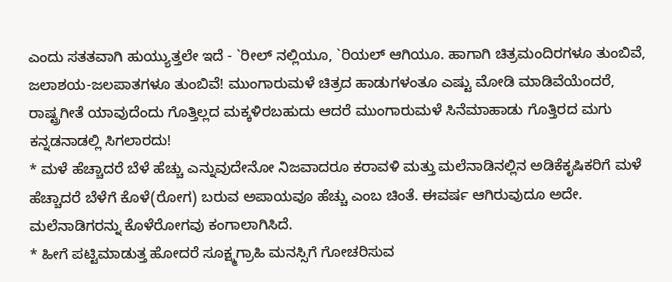ಎಂದು ಸತತವಾಗಿ ಹುಯ್ಯುತ್ತಲೇ ಇದೆ - `ರೀಲ್ ನಲ್ಲಿಯೂ, `ರಿಯಲ್ ಆಗಿಯೂ. ಹಾಗಾಗಿ ಚಿತ್ರಮಂದಿರಗಳೂ ತುಂಬಿವೆ, ಜಲಾಶಯ-ಜಲಪಾತಗಳೂ ತುಂಬಿವೆ! ಮುಂಗಾರುಮಳೆ ಚಿತ್ರದ ಹಾಡುಗಳಂತೂ ಎಷ್ಟು ಮೋಡಿ ಮಾಡಿವೆಯೆಂದರೆ, ರಾಷ್ಟ್ರಗೀತೆ ಯಾವುದೆಂದು ಗೊತ್ತಿಲ್ಲದ ಮಕ್ಕಳಿರಬಹುದು ಆದರೆ ಮುಂಗಾರುಮಳೆ ಸಿನೆಮಾಹಾಡು ಗೊತ್ತಿರದ ಮಗು ಕನ್ನಡನಾಡಲ್ಲಿ ಸಿಗಲಾರದು!
* ಮಳೆ ಹೆಚ್ಚಾದರೆ ಬೆಳೆ ಹೆಚ್ಚು ಎನ್ನುವುದೇನೋ ನಿಜವಾದರೂ ಕರಾವಳಿ ಮತ್ತು ಮಲೆನಾಡಿನಲ್ಲಿನ ಅಡಿಕೆಕೃಷಿಕರಿಗೆ ಮಳೆ ಹೆಚ್ಚಾದರೆ ಬೆಳೆಗೆ ಕೊಳೆ(ರೋಗ) ಬರುವ ಅಪಾಯವೂ ಹೆಚ್ಚು ಎಂಬ ಚಿಂತೆ. ಈವರ್ಷ ಆಗಿರುವುದೂ ಅದೇ. ಮಲೆನಾಡಿಗರನ್ನು ಕೊಳೆರೋಗವು ಕಂಗಾಲಾಗಿಸಿದೆ.
* ಹೀಗೆ ಪಟ್ಟಿಮಾಡುತ್ತ ಹೋದರೆ ಸೂಕ್ಷ್ಮಗ್ರಾಹಿ ಮನಸ್ಸಿಗೆ ಗೋಚರಿಸುವ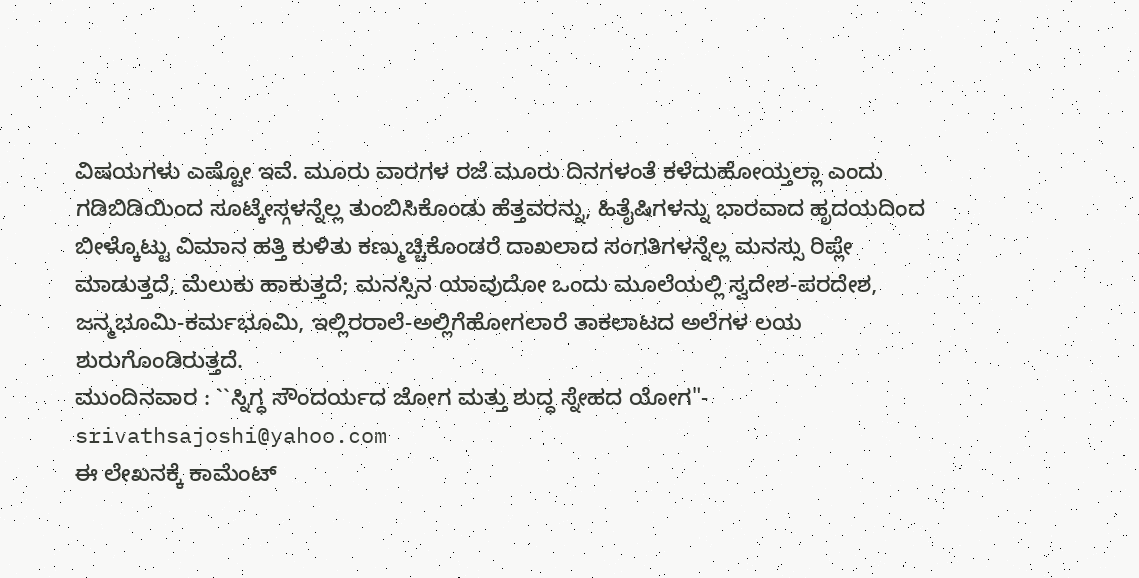ವಿಷಯಗಳು ಎಷ್ಟೋ ಇವೆ. ಮೂರು ವಾರಗಳ ರಜೆ ಮೂರು ದಿನಗಳಂತೆ ಕಳೆದುಹೋಯ್ತಲ್ಲಾ ಎಂದು ಗಡಿಬಿಡಿಯಿಂದ ಸೂಟ್ಕೇಸ್ಗಳನ್ನೆಲ್ಲ ತುಂಬಿಸಿಕೊಂಡು ಹೆತ್ತವರನ್ನು, ಹಿತೈಷಿಗಳನ್ನು ಭಾರವಾದ ಹೃದಯದಿಂದ ಬೀಳ್ಕೊಟ್ಟು ವಿಮಾನ ಹತ್ತಿ ಕುಳಿತು ಕಣ್ಮುಚ್ಚಿಕೊಂಡರೆ ದಾಖಲಾದ ಸಂಗತಿಗಳನ್ನೆಲ್ಲ ಮನಸ್ಸು ರಿಪ್ಲೇ ಮಾಡುತ್ತದೆ, ಮೆಲುಕು ಹಾಕುತ್ತದೆ; ಮನಸ್ಸಿನ ಯಾವುದೋ ಒಂದು ಮೂಲೆಯಲ್ಲಿ ಸ್ವದೇಶ-ಪರದೇಶ, ಜನ್ಮಭೂಮಿ-ಕರ್ಮಭೂಮಿ, ಇಲ್ಲಿರರಾಲೆ-ಅಲ್ಲಿಗೆಹೋಗಲಾರೆ ತಾಕಲಾಟದ ಅಲೆಗಳ ಲಯ ಶುರುಗೊಂಡಿರುತ್ತದೆ.
ಮುಂದಿನವಾರ : ``ಸ್ನಿಗ್ಧ ಸೌಂದರ್ಯದ ಜೋಗ ಮತ್ತು ಶುದ್ಧ ಸ್ನೇಹದ ಯೋಗ"- srivathsajoshi@yahoo.com
ಈ ಲೇಖನಕ್ಕೆ ಕಾಮೆಂಟ್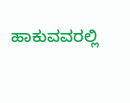ಹಾಕುವವರಲ್ಲಿ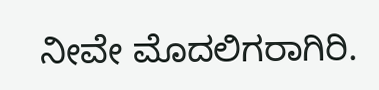ನೀವೇ ಮೊದಲಿಗರಾಗಿರಿ.